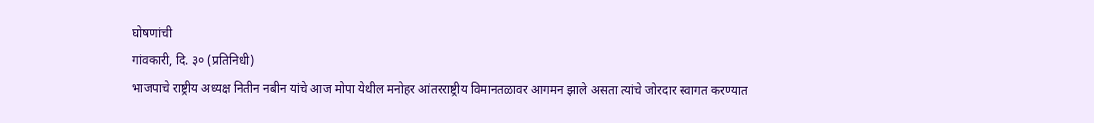घोषणांची
गांवकारी, दि. ३० (प्रतिनिधी)
भाजपाचे राष्ट्रीय अध्यक्ष नितीन नबीन यांचे आज मोपा येथील मनोहर आंतरराष्ट्रीय विमानतळावर आगमन झाले असता त्यांचे जोरदार स्वागत करण्यात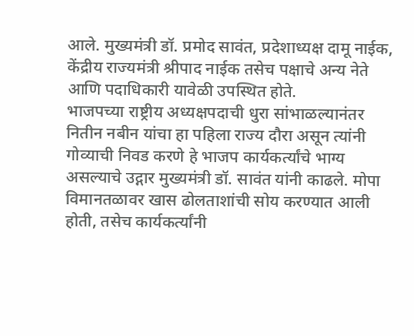आले. मुख्यमंत्री डॉ. प्रमोद सावंत, प्रदेशाध्यक्ष दामू नाईक, केंद्रीय राज्यमंत्री श्रीपाद नाईक तसेच पक्षाचे अन्य नेते आणि पदाधिकारी यावेळी उपस्थित होते.
भाजपच्या राष्ट्रीय अध्यक्षपदाची धुरा सांभाळल्यानंतर नितीन नबीन यांचा हा पहिला राज्य दौरा असून त्यांनी गोव्याची निवड करणे हे भाजप कार्यकर्त्यांचे भाग्य असल्याचे उद्गार मुख्यमंत्री डॉ. सावंत यांनी काढले. मोपा विमानतळावर खास ढोलताशांची सोय करण्यात आली होती, तसेच कार्यकर्त्यांनी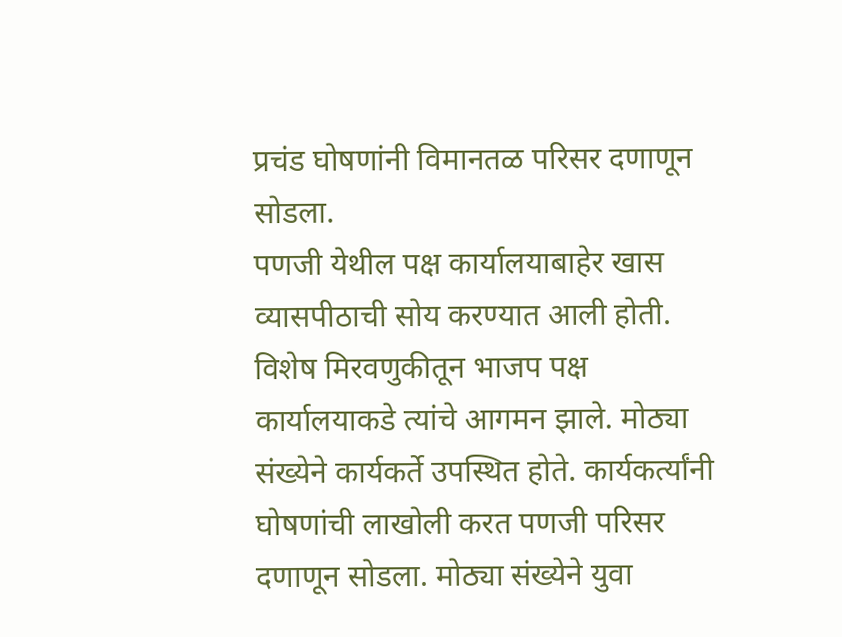प्रचंड घोषणांनी विमानतळ परिसर दणाणून सोडला.
पणजी येथील पक्ष कार्यालयाबाहेर खास व्यासपीठाची सोय करण्यात आली होती. विशेष मिरवणुकीतून भाजप पक्ष कार्यालयाकडे त्यांचे आगमन झाले. मोठ्या संख्येने कार्यकर्ते उपस्थित होते. कार्यकर्त्यांनी घोषणांची लाखोली करत पणजी परिसर दणाणून सोडला. मोठ्या संख्येने युवा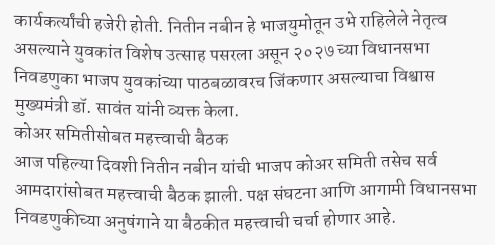कार्यकर्त्यांची हजेरी होती. नितीन नबीन हे भाजयुमोतून उभे राहिलेले नेतृत्व असल्याने युवकांत विशेष उत्साह पसरला असून २०२७ च्या विधानसभा निवडणुका भाजप युवकांच्या पाठबळावरच जिंकणार असल्याचा विश्वास मुख्यमंत्री डॉ. सावंत यांनी व्यक्त केला.
कोअर समितीसोबत महत्त्वाची बैठक
आज पहिल्या दिवशी नितीन नबीन यांची भाजप कोअर समिती तसेच सर्व आमदारांसोबत महत्त्वाची बैठक झाली. पक्ष संघटना आणि आगामी विधानसभा निवडणुकीच्या अनुषंगाने या बैठकीत महत्त्वाची चर्चा होणार आहे.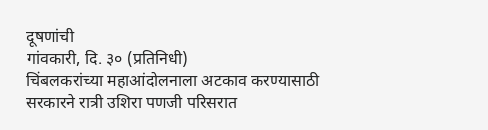दूषणांची
गांवकारी, दि. ३० (प्रतिनिधी)
चिंबलकरांच्या महाआंदोलनाला अटकाव करण्यासाठी सरकारने रात्री उशिरा पणजी परिसरात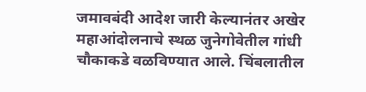जमावबंदी आदेश जारी केल्यानंतर अखेर महाआंदोलनाचे स्थळ जुनेगोवेतील गांधी चौकाकडे वळविण्यात आले. चिंबलातील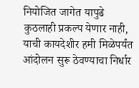नियोजित जागेत यापुढे कुठलाही प्रकल्प येणार नाही, याची कायदेशीर हमी मिळेपर्यंत आंदोलन सुरू ठेवण्याचा निर्धार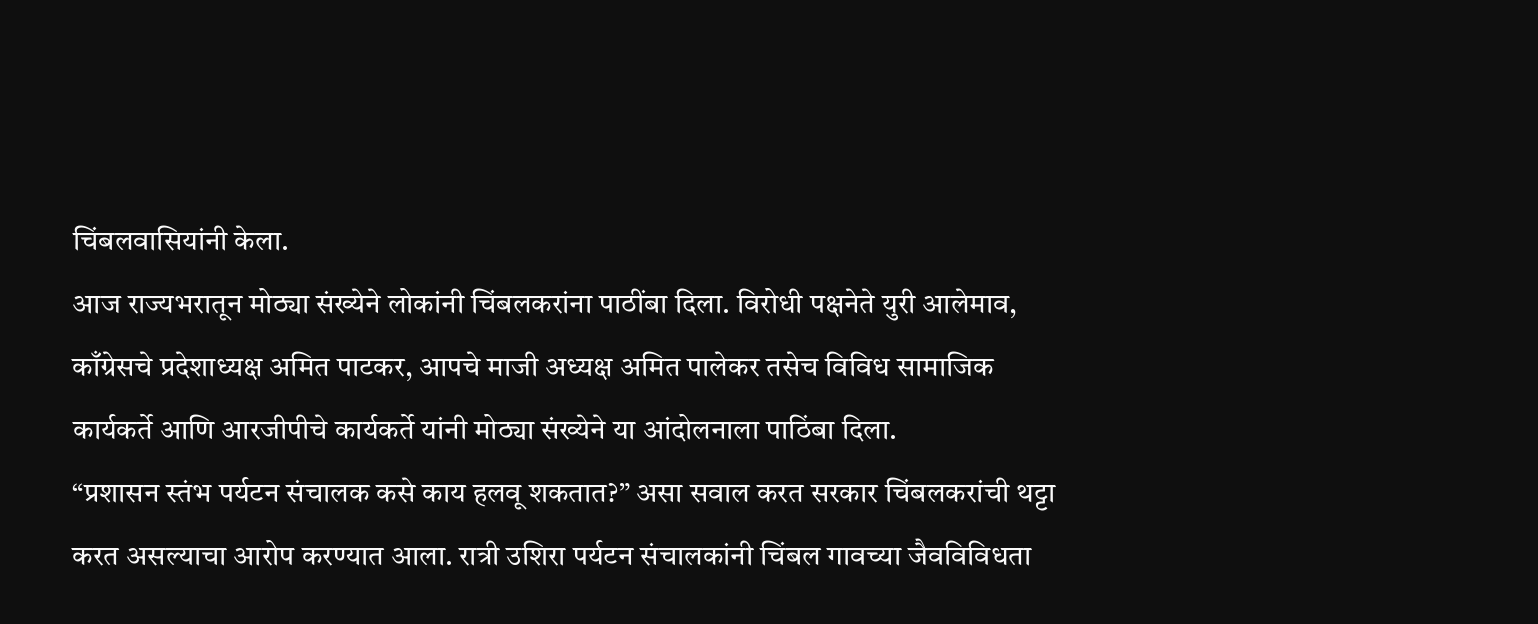चिंबलवासियांनी केला.
आज राज्यभरातून मोठ्या संख्येने लोकांनी चिंबलकरांना पाठींबा दिला. विरोधी पक्षनेते युरी आलेमाव, काँग्रेसचे प्रदेशाध्यक्ष अमित पाटकर, आपचे माजी अध्यक्ष अमित पालेकर तसेच विविध सामाजिक कार्यकर्ते आणि आरजीपीचे कार्यकर्ते यांनी मोठ्या संख्येने या आंदोलनाला पाठिंबा दिला.
“प्रशासन स्तंभ पर्यटन संचालक कसे काय हलवू शकतात?” असा सवाल करत सरकार चिंबलकरांची थट्टा करत असल्याचा आरोप करण्यात आला. रात्री उशिरा पर्यटन संचालकांनी चिंबल गावच्या जैवविविधता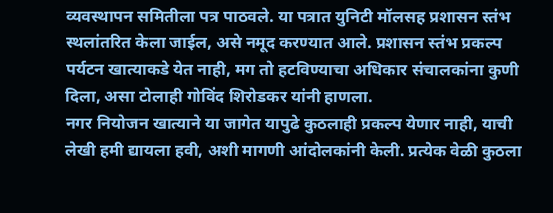व्यवस्थापन समितीला पत्र पाठवले. या पत्रात युनिटी मॉलसह प्रशासन स्तंभ स्थलांतरित केला जाईल, असे नमूद करण्यात आले. प्रशासन स्तंभ प्रकल्प पर्यटन खात्याकडे येत नाही, मग तो हटविण्याचा अधिकार संचालकांना कुणी दिला, असा टोलाही गोविंद शिरोडकर यांनी हाणला.
नगर नियोजन खात्याने या जागेत यापुढे कुठलाही प्रकल्प येणार नाही, याची लेखी हमी द्यायला हवी, अशी मागणी आंदोलकांनी केली. प्रत्येक वेळी कुठला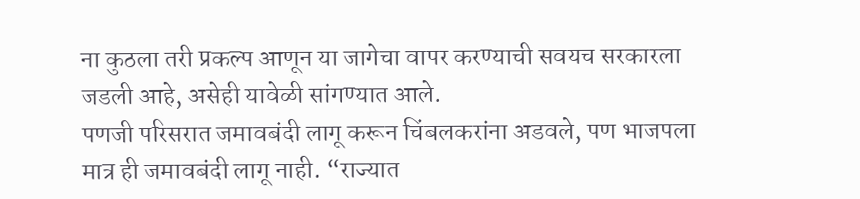ना कुठला तरी प्रकल्प आणून या जागेचा वापर करण्याची सवयच सरकारला जडली आहे, असेही यावेळी सांगण्यात आले.
पणजी परिसरात जमावबंदी लागू करून चिंबलकरांना अडवले, पण भाजपला मात्र ही जमावबंदी लागू नाही. “राज्यात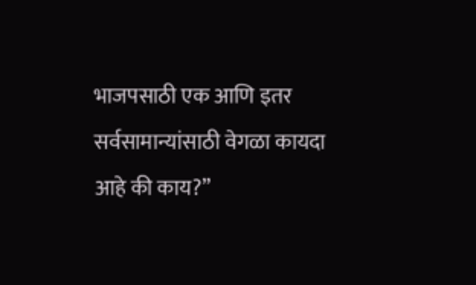भाजपसाठी एक आणि इतर सर्वसामान्यांसाठी वेगळा कायदा आहे की काय?”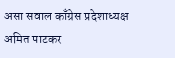असा सवाल काँग्रेस प्रदेशाध्यक्ष अमित पाटकर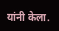यांनी केला.